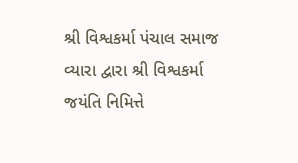શ્રી વિશ્વકર્મા પંચાલ સમાજ વ્યારા દ્વારા શ્રી વિશ્વકર્મા જયંતિ નિમિત્તે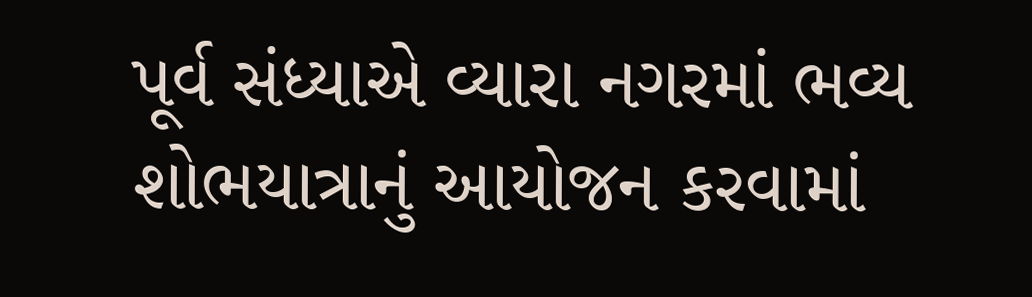પૂર્વ સંધ્યાએ વ્યારા નગરમાં ભવ્ય શોભયાત્રાનું આયોજન કરવામાં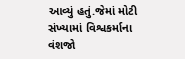આવ્યું હતું.જેમાં મોટી સંખ્યામાં વિશ્વકર્માના વંશજો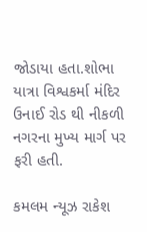જોડાયા હતા.શોભા યાત્રા વિશ્વકર્મા મંદિર ઉનાઈ રોડ થી નીકળી નગરના મુખ્ય માર્ગ પર ફરી હતી.

કમલમ ન્યૂઝ રાકેશ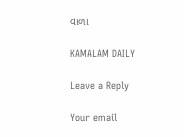વાળા

KAMALAM DAILY

Leave a Reply

Your email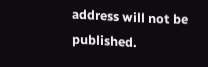address will not be published.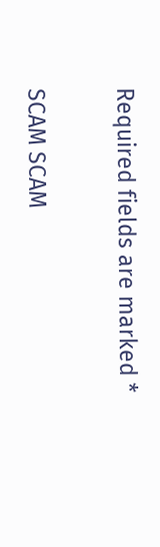Required fields are marked *

SCAM SCAM